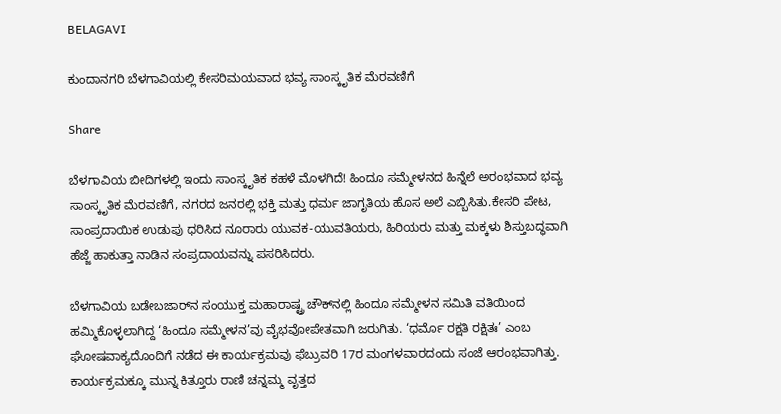BELAGAVI

ಕುಂದಾನಗರಿ ಬೆಳಗಾವಿಯಲ್ಲಿ ಕೇಸರಿಮಯವಾದ ಭವ್ಯ ಸಾಂಸ್ಕೃತಿಕ ಮೆರವಣಿಗೆ

Share

ಬೆಳಗಾವಿಯ ಬೀದಿಗಳಲ್ಲಿ ಇಂದು ಸಾಂಸ್ಕೃತಿಕ ಕಹಳೆ ಮೊಳಗಿದೆ! ಹಿಂದೂ ಸಮ್ಮೇಳನದ ಹಿನ್ನೆಲೆ ಅರಂಭವಾದ ಭವ್ಯ ಸಾಂಸ್ಕೃತಿಕ ಮೆರವಣಿಗೆ, ನಗರದ ಜನರಲ್ಲಿ ಭಕ್ತಿ ಮತ್ತು ಧರ್ಮ ಜಾಗೃತಿಯ ಹೊಸ ಅಲೆ ಎಬ್ಬಿಸಿತು.ಕೇಸರಿ ಪೇಟ, ಸಾಂಪ್ರದಾಯಿಕ ಉಡುಪು ಧರಿಸಿದ ನೂರಾರು ಯುವಕ-ಯುವತಿಯರು, ಹಿರಿಯರು ಮತ್ತು ಮಕ್ಕಳು ಶಿಸ್ತುಬದ್ಧವಾಗಿ ಹೆಜ್ಜೆ ಹಾಕುತ್ತಾ ನಾಡಿನ ಸಂಪ್ರದಾಯವನ್ನು ಪಸರಿಸಿದರು.

ಬೆಳಗಾವಿಯ ಬಡೇಬಜಾರ್‌ನ ಸಂಯುಕ್ತ ಮಹಾರಾಷ್ಟ್ರ ಚೌಕ್‌ನಲ್ಲಿ ಹಿಂದೂ ಸಮ್ಮೇಳನ ಸಮಿತಿ ವತಿಯಿಂದ ಹಮ್ಮಿಕೊಳ್ಳಲಾಗಿದ್ದ ‘ಹಿಂದೂ ಸಮ್ಮೇಳನ’ವು ವೈಭವೋಪೇತವಾಗಿ ಜರುಗಿತು. ‘ಧರ್ಮೊ ರಕ್ಷತಿ ರಕ್ಷಿತಃ’ ಎಂಬ ಘೋಷವಾಕ್ಯದೊಂದಿಗೆ ನಡೆದ ಈ ಕಾರ್ಯಕ್ರಮವು ಫೆಬ್ರುವರಿ 17ರ ಮಂಗಳವಾರದಂದು ಸಂಜೆ ಆರಂಭವಾಗಿತ್ತು. ಕಾರ್ಯಕ್ರಮಕ್ಕೂ ಮುನ್ನ ಕಿತ್ತೂರು ರಾಣಿ ಚನ್ನಮ್ಮ ವೃತ್ತದ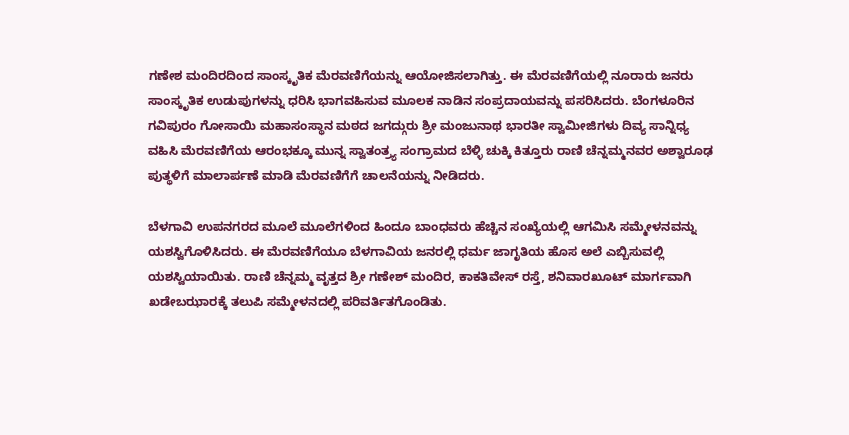ಗಣೇಶ ಮಂದಿರದಿಂದ ಸಾಂಸ್ಕೃತಿಕ ಮೆರವಣಿಗೆಯನ್ನು ಆಯೋಜಿಸಲಾಗಿತ್ತು. ಈ ಮೆರವಣಿಗೆಯಲ್ಲಿ ನೂರಾರು ಜನರು ಸಾಂಸ್ಕೃತಿಕ ಉಡುಪುಗಳನ್ನು ಧರಿಸಿ ಭಾಗವಹಿಸುವ ಮೂಲಕ ನಾಡಿನ ಸಂಪ್ರದಾಯವನ್ನು ಪಸರಿಸಿದರು. ಬೆಂಗಳೂರಿನ ಗವಿಪುರಂ ಗೋಸಾಯಿ ಮಹಾಸಂಸ್ಥಾನ ಮಠದ ಜಗದ್ಗುರು ಶ್ರೀ ಮಂಜುನಾಥ ಭಾರತೀ ಸ್ವಾಮೀಜಿಗಳು ದಿವ್ಯ ಸಾನ್ನಿಧ್ಯ ವಹಿಸಿ ಮೆರವಣಿಗೆಯ ಆರಂಭಕ್ಕೂ ಮುನ್ನ ಸ್ವಾತಂತ್ರ್ಯ ಸಂಗ್ರಾಮದ ಬೆಳ್ಳಿ ಚುಕ್ಕಿ ಕಿತ್ತೂರು ರಾಣಿ ಚೆನ್ನಮ್ಮನವರ ಅಶ್ವಾರೂಢ ಪುತ್ಥಳಿಗೆ ಮಾಲಾರ್ಪಣೆ ಮಾಡಿ ಮೆರವಣಿಗೆಗೆ ಚಾಲನೆಯನ್ನು ನೀಡಿದರು.

ಬೆಳಗಾವಿ ಉಪನಗರದ ಮೂಲೆ ಮೂಲೆಗಳಿಂದ ಹಿಂದೂ ಬಾಂಧವರು ಹೆಚ್ಚಿನ ಸಂಖ್ಯೆಯಲ್ಲಿ ಆಗಮಿಸಿ ಸಮ್ಮೇಳನವನ್ನು ಯಶಸ್ವಿಗೊಳಿಸಿದರು. ಈ ಮೆರವಣಿಗೆಯೂ ಬೆಳಗಾವಿಯ ಜನರಲ್ಲಿ ಧರ್ಮ ಜಾಗೃತಿಯ ಹೊಸ ಅಲೆ ಎಬ್ಬಿಸುವಲ್ಲಿ ಯಶಸ್ವಿಯಾಯಿತು. ರಾಣಿ ಚೆನ್ನಮ್ಮ ವೃತ್ತದ ಶ್ರೀ ಗಣೇಶ್ ಮಂದಿರ, ಕಾಕತಿವೇಸ್ ರಸ್ತೆ, ಶನಿವಾರಖೂಟ್ ಮಾರ್ಗವಾಗಿ ಖಡೇಬಝಾರಕ್ಕೆ ತಲುಪಿ ಸಮ್ಮೇಳನದಲ್ಲಿ ಪರಿವರ್ತಿತಗೊಂಡಿತು.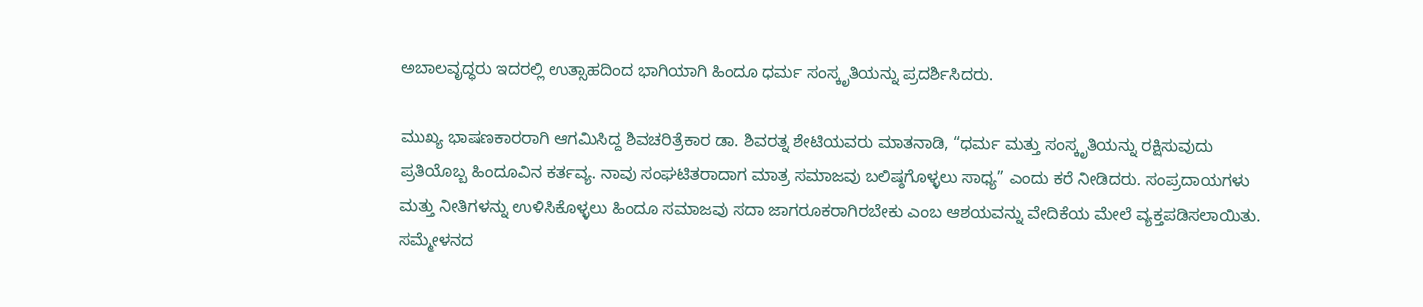ಅಬಾಲವೃದ್ಧರು ಇದರಲ್ಲಿ ಉತ್ಸಾಹದಿಂದ ಭಾಗಿಯಾಗಿ ಹಿಂದೂ ಧರ್ಮ ಸಂಸ್ಕೃತಿಯನ್ನು ಪ್ರದರ್ಶಿಸಿದರು.

ಮುಖ್ಯ ಭಾಷಣಕಾರರಾಗಿ ಆಗಮಿಸಿದ್ದ ಶಿವಚರಿತ್ರೆಕಾರ ಡಾ. ಶಿವರತ್ನ ಶೇಟಿಯವರು ಮಾತನಾಡಿ, “ಧರ್ಮ ಮತ್ತು ಸಂಸ್ಕೃತಿಯನ್ನು ರಕ್ಷಿಸುವುದು ಪ್ರತಿಯೊಬ್ಬ ಹಿಂದೂವಿನ ಕರ್ತವ್ಯ. ನಾವು ಸಂಘಟಿತರಾದಾಗ ಮಾತ್ರ ಸಮಾಜವು ಬಲಿಷ್ಠಗೊಳ್ಳಲು ಸಾಧ್ಯ” ಎಂದು ಕರೆ ನೀಡಿದರು. ಸಂಪ್ರದಾಯಗಳು ಮತ್ತು ನೀತಿಗಳನ್ನು ಉಳಿಸಿಕೊಳ್ಳಲು ಹಿಂದೂ ಸಮಾಜವು ಸದಾ ಜಾಗರೂಕರಾಗಿರಬೇಕು ಎಂಬ ಆಶಯವನ್ನು ವೇದಿಕೆಯ ಮೇಲೆ ವ್ಯಕ್ತಪಡಿಸಲಾಯಿತು.
ಸಮ್ಮೇಳನದ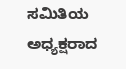ಸಮಿತಿಯ ಅಧ್ಯಕ್ಷರಾದ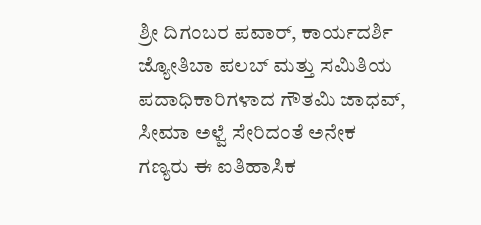ಶ್ರೀ ದಿಗಂಬರ ಪವಾರ್, ಕಾರ್ಯದರ್ಶಿ ಜ್ಯೋತಿಬಾ ಪಲಬ್ ಮತ್ತು ಸಮಿತಿಯ ಪದಾಧಿಕಾರಿಗಳಾದ ಗೌತಮಿ ಜಾಧವ್, ಸೀಮಾ ಅಳ್ವೆ ಸೇರಿದಂತೆ ಅನೇಕ ಗಣ್ಯರು ಈ ಐತಿಹಾಸಿಕ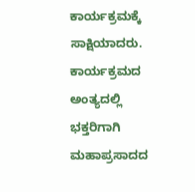ಕಾರ್ಯಕ್ರಮಕ್ಕೆ ಸಾಕ್ಷಿಯಾದರು. ಕಾರ್ಯಕ್ರಮದ ಅಂತ್ಯದಲ್ಲಿ ಭಕ್ತರಿಗಾಗಿ ಮಹಾಪ್ರಸಾದದ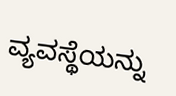ವ್ಯವಸ್ಥೆಯನ್ನು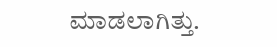ಮಾಡಲಾಗಿತ್ತು.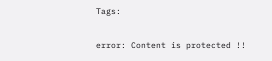Tags:

error: Content is protected !!